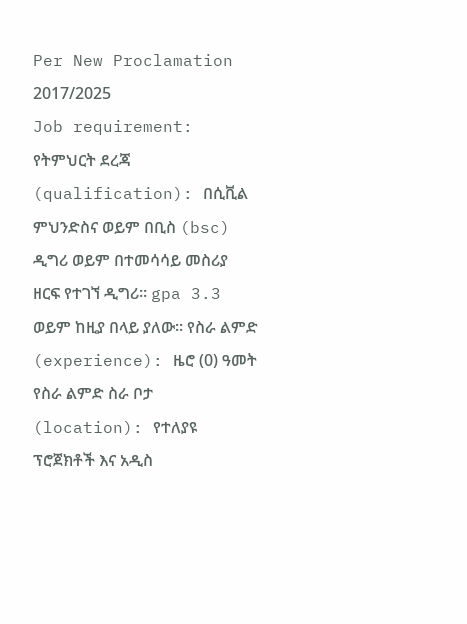Per New Proclamation 2017/2025
Job requirement: የትምህርት ደረጃ (qualification): በሲቪል ምህንድስና ወይም በቢስ (bsc) ዲግሪ ወይም በተመሳሳይ መስሪያ ዘርፍ የተገኘ ዲግሪ። gpa 3.3 ወይም ከዚያ በላይ ያለው። የስራ ልምድ (experience): ዜሮ (0) ዓመት የስራ ልምድ ስራ ቦታ (location): የተለያዩ ፕሮጀክቶች እና አዲስ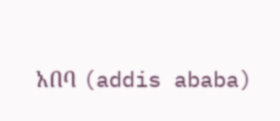አበባ (addis ababa)